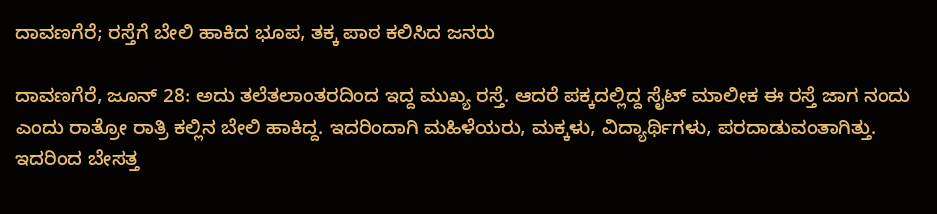ದಾವಣಗೆರೆ; ರಸ್ತೆಗೆ ಬೇಲಿ‌ ಹಾಕಿದ ಭೂಪ, ತಕ್ಕ ಪಾಠ ಕಲಿಸಿದ ಜನರು

ದಾವಣಗೆರೆ, ಜೂನ್ 28: ಅದು ತಲೆತಲಾಂತರದಿಂದ ಇದ್ದ ಮುಖ್ಯ ರಸ್ತೆ. ಆದರೆ ಪಕ್ಕದಲ್ಲಿದ್ದ ಸೈಟ್ ಮಾಲೀಕ ಈ ರಸ್ತೆ ಜಾಗ ನಂದು ಎಂದು ರಾತ್ರೋ ರಾತ್ರಿ ಕಲ್ಲಿನ ಬೇಲಿ ಹಾಕಿದ್ದ. ಇದರಿಂದಾಗಿ ಮಹಿಳೆಯರು, ಮಕ್ಕಳು, ವಿದ್ಯಾರ್ಥಿಗಳು, ಪರದಾಡುವಂತಾಗಿತ್ತು. ಇದರಿಂದ ಬೇಸತ್ತ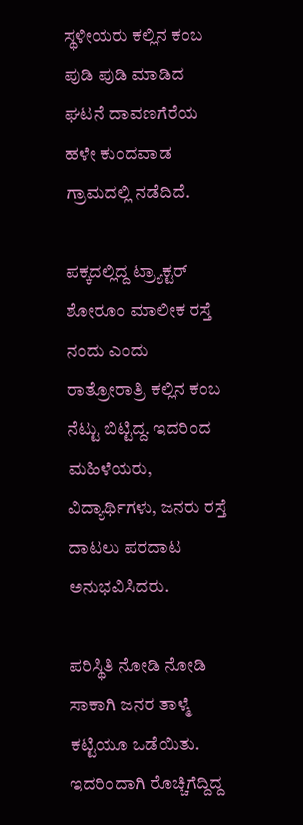ಸ್ಥಳೀಯರು ಕಲ್ಲಿನ ಕಂಬ ಪುಡಿ ಪುಡಿ ಮಾಡಿದ ಘಟನೆ ದಾವಣಗೆರೆಯ ಹಳೇ ಕುಂದವಾಡ ಗ್ರಾಮದಲ್ಲಿ ನಡೆದಿದೆ.

ಪಕ್ಕದಲ್ಲಿದ್ದ ಟ್ರ್ಯಾಕ್ಟರ್ ಶೋರೂಂ ಮಾಲೀಕ ರಸ್ತೆ ನಂದು ಎಂದು ರಾತ್ರೋರಾತ್ರಿ ಕಲ್ಲಿನ ಕಂಬ ನೆಟ್ಟು ಬಿಟ್ಟಿದ್ದ. ಇದರಿಂದ ಮಹಿಳೆಯರು, ವಿದ್ಯಾರ್ಥಿಗಳು, ಜನರು ರಸ್ತೆ ದಾಟಲು ಪರದಾಟ ಅನುಭವಿಸಿದರು.

ಪರಿಸ್ಥಿತಿ ನೋಡಿ ನೋಡಿ ಸಾಕಾಗಿ ಜನರ ತಾಳ್ಮೆ ಕಟ್ಟಿಯೂ ಒಡೆಯಿತು. ಇದರಿಂದಾಗಿ ರೊಚ್ಚಿಗೆದ್ದಿದ್ದ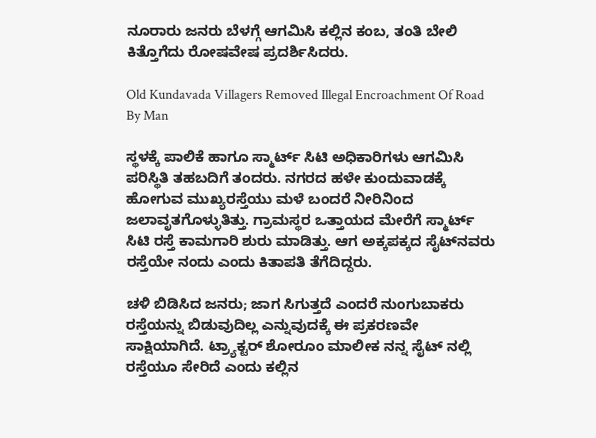ನೂರಾರು ಜನರು ಬೆಳಗ್ಗೆ ಆಗಮಿಸಿ ಕಲ್ಲಿನ ಕಂಬ, ತಂತಿ ಬೇಲಿ ಕಿತ್ತೊಗೆದು ರೋಷವೇಷ ಪ್ರದರ್ಶಿಸಿದರು.

Old Kundavada Villagers Removed Illegal Encroachment Of Road By Man

ಸ್ಥಳಕ್ಕೆ ಪಾಲಿಕೆ ಹಾಗೂ ಸ್ಮಾರ್ಟ್ ಸಿಟಿ ಅಧಿಕಾರಿಗಳು ಆಗಮಿಸಿ ಪರಿಸ್ಥಿತಿ ತಹಬದಿಗೆ ತಂದರು. ನಗರದ ಹಳೇ ಕುಂದುವಾಡಕ್ಕೆ ಹೋಗುವ ಮುಖ್ಯರಸ್ತೆಯು ಮಳೆ ಬಂದರೆ ನೀರಿನಿಂದ ಜಲಾವೃತಗೊಳ್ಳುತಿತ್ತು. ಗ್ರಾಮಸ್ಥರ ಒತ್ತಾಯದ ಮೇರೆಗೆ ಸ್ಮಾರ್ಟ್ ಸಿಟಿ ರಸ್ತೆ ಕಾಮಗಾರಿ ಶುರು ಮಾಡಿತ್ತು. ಆಗ ಅಕ್ಕಪಕ್ಕದ ಸೈಟ್‌ನವರು ರಸ್ತೆಯೇ ನಂದು ಎಂದು ಕಿತಾಪತಿ ತೆಗೆದಿದ್ದರು.

ಚಳಿ ಬಿಡಿಸಿದ ಜನರು; ಜಾಗ ಸಿಗುತ್ತದೆ ಎಂದರೆ ನುಂಗುಬಾಕರು ರಸ್ತೆಯನ್ನು ಬಿಡುವುದಿಲ್ಲ ಎನ್ನುವುದಕ್ಕೆ ಈ ಪ್ರಕರಣವೇ ಸಾಕ್ಷಿಯಾಗಿದೆ. ಟ್ರ್ಯಾಕ್ಟರ್ ಶೋರೂಂ ಮಾಲೀಕ ನನ್ನ ಸೈಟ್ ನಲ್ಲಿ ರಸ್ತೆಯೂ ಸೇರಿದೆ ಎಂದು ಕಲ್ಲಿನ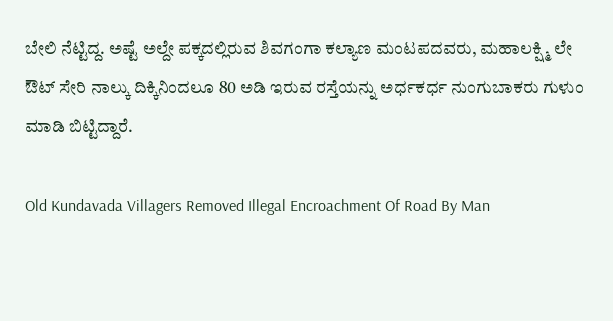ಬೇಲಿ ನೆಟ್ಟಿದ್ದ. ಅಷ್ಟೆ ಅಲ್ದೇ ಪಕ್ಕದಲ್ಲಿರುವ ಶಿವಗಂಗಾ ಕಲ್ಯಾಣ ಮಂಟಪದವರು, ಮಹಾಲಕ್ಷ್ಮಿ ಲೇ ಔಟ್ ಸೇರಿ ನಾಲ್ಕು ದಿಕ್ಕಿನಿಂದಲೂ 80 ಅಡಿ ಇರುವ ರಸ್ತೆಯನ್ನು ಅರ್ಧಕರ್ಧ ನುಂಗುಬಾಕರು ಗುಳುಂ ಮಾಡಿ ಬಿಟ್ಟಿದ್ದಾರೆ.

Old Kundavada Villagers Removed Illegal Encroachment Of Road By Man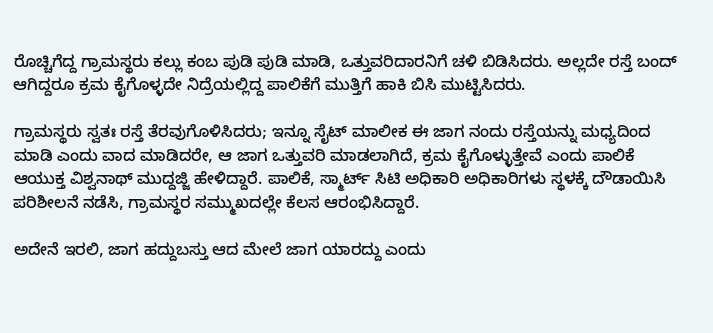ರೊಚ್ಚಿಗೆದ್ದ ಗ್ರಾಮಸ್ಥರು ಕಲ್ಲು ಕಂಬ ಪುಡಿ ಪುಡಿ ಮಾಡಿ, ಒತ್ತುವರಿದಾರನಿಗೆ ಚಳಿ ಬಿಡಿಸಿದರು. ಅಲ್ಲದೇ ರಸ್ತೆ ಬಂದ್ ಆಗಿದ್ದರೂ ಕ್ರಮ ಕೈಗೊಳ್ಳದೇ ನಿದ್ರೆಯಲ್ಲಿದ್ದ ಪಾಲಿಕೆಗೆ ಮುತ್ತಿಗೆ ಹಾಕಿ ಬಿಸಿ ಮುಟ್ಟಿಸಿದರು.

ಗ್ರಾಮಸ್ಥರು ಸ್ವತಃ ರಸ್ತೆ ತೆರವುಗೊಳಿಸಿದರು; ಇನ್ನೂ ಸೈಟ್ ಮಾಲೀಕ ಈ ಜಾಗ ನಂದು ರಸ್ತೆಯನ್ನು ಮಧ್ಯದಿಂದ ಮಾಡಿ ಎಂದು ವಾದ ಮಾಡಿದರೇ, ಆ ಜಾಗ ಒತ್ತುವರಿ ಮಾಡಲಾಗಿದೆ, ಕ್ರಮ ಕೈಗೊಳ್ಳುತ್ತೇವೆ ಎಂದು ಪಾಲಿಕೆ ಆಯುಕ್ತ ವಿಶ್ವನಾಥ್ ಮುದ್ದಜ್ಜಿ ಹೇಳಿದ್ದಾರೆ. ಪಾಲಿಕೆ, ಸ್ಮಾರ್ಟ್ ಸಿಟಿ ಅಧಿಕಾರಿ ಅಧಿಕಾರಿಗಳು ಸ್ಥಳಕ್ಕೆ ದೌಡಾಯಿಸಿ ಪರಿಶೀಲನೆ ನಡೆಸಿ, ಗ್ರಾಮಸ್ಥರ ಸಮ್ಮುಖದಲ್ಲೇ ಕೆಲಸ ಆರಂಭಿಸಿದ್ದಾರೆ.

ಅದೇನೆ ಇರಲಿ, ಜಾಗ ಹದ್ದುಬಸ್ತು ಆದ ಮೇಲೆ ಜಾಗ ಯಾರದ್ದು ಎಂದು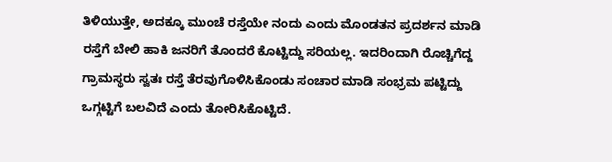ತಿಳಿಯುತ್ತೇ, ಅದಕ್ಕೂ ಮುಂಚೆ ರಸ್ತೆಯೇ ನಂದು ಎಂದು ಮೊಂಡತನ ಪ್ರದರ್ಶನ ಮಾಡಿ ರಸ್ತೆಗೆ ಬೇಲಿ ಹಾಕಿ ಜನರಿಗೆ ತೊಂದರೆ ಕೊಟ್ಟಿದ್ದು ಸರಿಯಲ್ಲ. ಇದರಿಂದಾಗಿ ರೊಚ್ಚಿಗೆದ್ದ ಗ್ರಾಮಸ್ಥರು ಸ್ವತಃ ರಸ್ತೆ ತೆರವುಗೊಳಿಸಿಕೊಂಡು ಸಂಚಾರ ಮಾಡಿ ಸಂಭ್ರಮ ಪಟ್ಟಿದ್ದು ಒಗ್ಗಟ್ಟಿಗೆ ಬಲವಿದೆ ಎಂದು ತೋರಿಸಿಕೊಟ್ಟಿದೆ.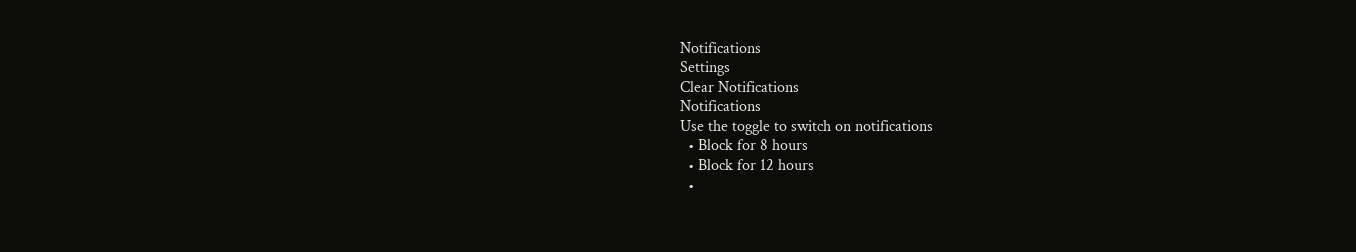Notifications
Settings
Clear Notifications
Notifications
Use the toggle to switch on notifications
  • Block for 8 hours
  • Block for 12 hours
  •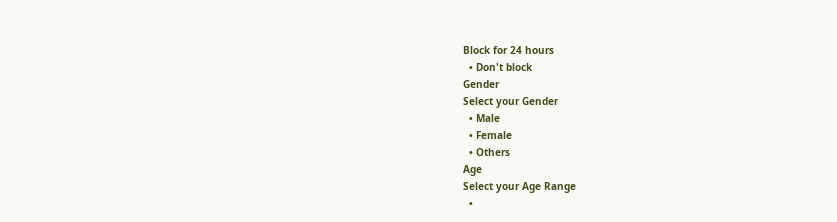Block for 24 hours
  • Don't block
Gender
Select your Gender
  • Male
  • Female
  • Others
Age
Select your Age Range
  •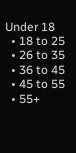Under 18
  • 18 to 25
  • 26 to 35
  • 36 to 45
  • 45 to 55
  • 55+